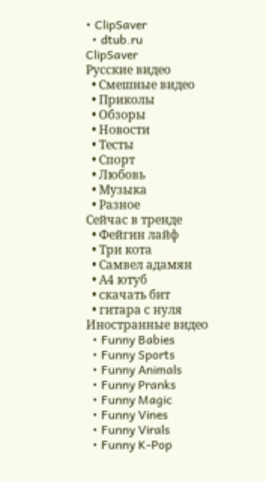• ClipSaver
  • dtub.ru
ClipSaver
Русские видео
  • Смешные видео
  • Приколы
  • Обзоры
  • Новости
  • Тесты
  • Спорт
  • Любовь
  • Музыка
  • Разное
Сейчас в тренде
  • Фейгин лайф
  • Три кота
  • Самвел адамян
  • А4 ютуб
  • скачать бит
  • гитара с нуля
Иностранные видео
  • Funny Babies
  • Funny Sports
  • Funny Animals
  • Funny Pranks
  • Funny Magic
  • Funny Vines
  • Funny Virals
  • Funny K-Pop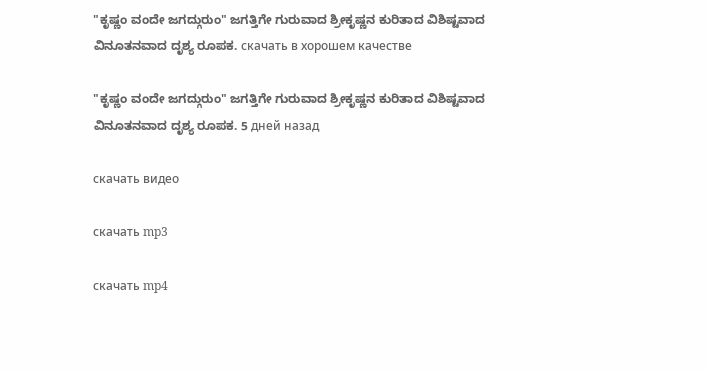"ಕೃಷ್ಣಂ ವಂದೇ ಜಗದ್ಗುರುಂ" ಜಗತ್ತಿಗೇ ಗುರುವಾದ ಶ್ರೀಕೃಷ್ಣನ ಕುರಿತಾದ ವಿಶಿಷ್ಟವಾದ ವಿನೂತನವಾದ ದೃಶ್ಯ ರೂಪಕ. скачать в хорошем качестве

"ಕೃಷ್ಣಂ ವಂದೇ ಜಗದ್ಗುರುಂ" ಜಗತ್ತಿಗೇ ಗುರುವಾದ ಶ್ರೀಕೃಷ್ಣನ ಕುರಿತಾದ ವಿಶಿಷ್ಟವಾದ ವಿನೂತನವಾದ ದೃಶ್ಯ ರೂಪಕ. 5 дней назад

скачать видео

скачать mp3

скачать mp4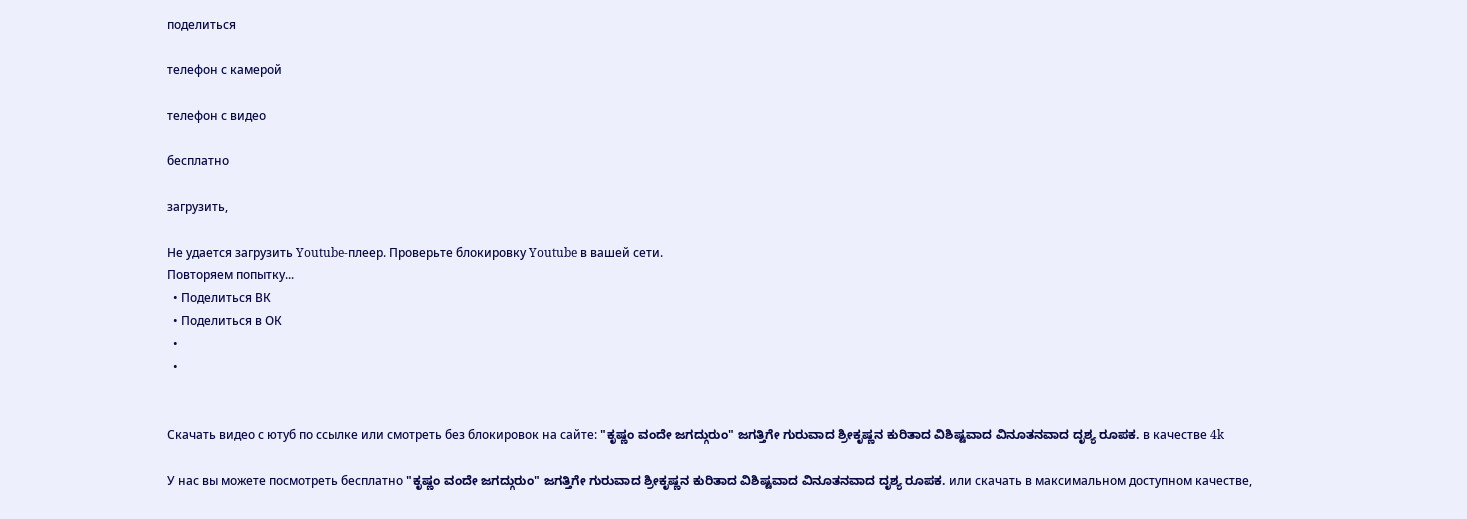поделиться

телефон с камерой

телефон с видео

бесплатно

загрузить,

Не удается загрузить Youtube-плеер. Проверьте блокировку Youtube в вашей сети.
Повторяем попытку...
  • Поделиться ВК
  • Поделиться в ОК
  •
  •


Скачать видео с ютуб по ссылке или смотреть без блокировок на сайте: "ಕೃಷ್ಣಂ ವಂದೇ ಜಗದ್ಗುರುಂ" ಜಗತ್ತಿಗೇ ಗುರುವಾದ ಶ್ರೀಕೃಷ್ಣನ ಕುರಿತಾದ ವಿಶಿಷ್ಟವಾದ ವಿನೂತನವಾದ ದೃಶ್ಯ ರೂಪಕ. в качестве 4k

У нас вы можете посмотреть бесплатно "ಕೃಷ್ಣಂ ವಂದೇ ಜಗದ್ಗುರುಂ" ಜಗತ್ತಿಗೇ ಗುರುವಾದ ಶ್ರೀಕೃಷ್ಣನ ಕುರಿತಾದ ವಿಶಿಷ್ಟವಾದ ವಿನೂತನವಾದ ದೃಶ್ಯ ರೂಪಕ. или скачать в максимальном доступном качестве,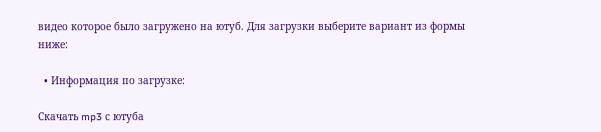видео которое было загружено на ютуб. Для загрузки выберите вариант из формы ниже:

  • Информация по загрузке:

Скачать mp3 с ютуба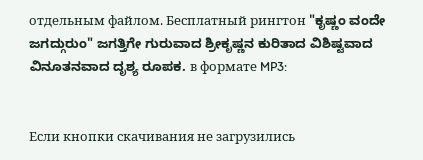отдельным файлом. Бесплатный рингтон "ಕೃಷ್ಣಂ ವಂದೇ ಜಗದ್ಗುರುಂ" ಜಗತ್ತಿಗೇ ಗುರುವಾದ ಶ್ರೀಕೃಷ್ಣನ ಕುರಿತಾದ ವಿಶಿಷ್ಟವಾದ ವಿನೂತನವಾದ ದೃಶ್ಯ ರೂಪಕ. в формате MP3:


Если кнопки скачивания не загрузились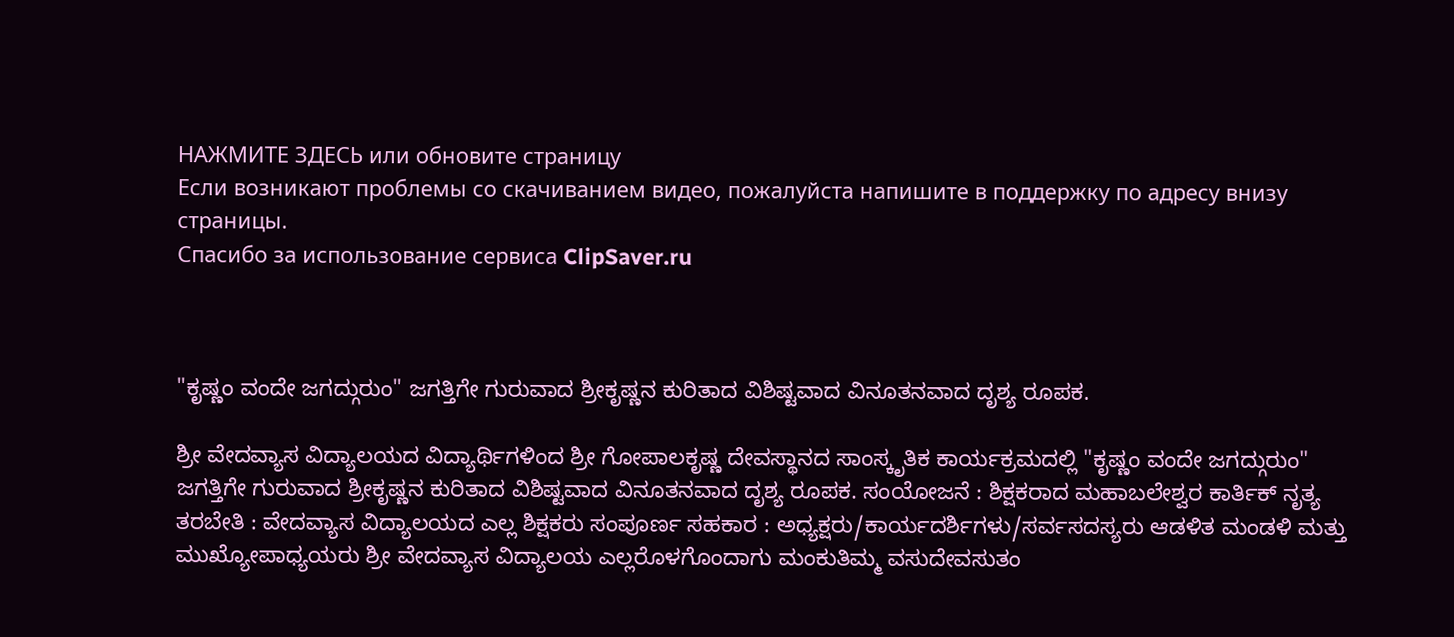НАЖМИТЕ ЗДЕСЬ или обновите страницу
Если возникают проблемы со скачиванием видео, пожалуйста напишите в поддержку по адресу внизу страницы.
Спасибо за использование сервиса ClipSaver.ru



"ಕೃಷ್ಣಂ ವಂದೇ ಜಗದ್ಗುರುಂ" ಜಗತ್ತಿಗೇ ಗುರುವಾದ ಶ್ರೀಕೃಷ್ಣನ ಕುರಿತಾದ ವಿಶಿಷ್ಟವಾದ ವಿನೂತನವಾದ ದೃಶ್ಯ ರೂಪಕ.

ಶ್ರೀ ವೇದವ್ಯಾಸ ವಿದ್ಯಾಲಯದ ವಿದ್ಯಾರ್ಥಿಗಳಿಂದ ಶ್ರೀ ಗೋಪಾಲಕೃಷ್ಣ ದೇವಸ್ಥಾನದ ಸಾಂಸ್ಕೃತಿಕ ಕಾರ್ಯಕ್ರಮದಲ್ಲಿ "ಕೃಷ್ಣಂ ವಂದೇ ಜಗದ್ಗುರುಂ" ಜಗತ್ತಿಗೇ ಗುರುವಾದ ಶ್ರೀಕೃಷ್ಣನ ಕುರಿತಾದ ವಿಶಿಷ್ಟವಾದ ವಿನೂತನವಾದ ದೃಶ್ಯ ರೂಪಕ. ಸಂಯೋಜನೆ : ಶಿಕ್ಷಕರಾದ ಮಹಾಬಲೇಶ್ವರ ಕಾರ್ತಿಕ್ ನೃತ್ಯ ತರಬೇತಿ : ವೇದವ್ಯಾಸ ವಿದ್ಯಾಲಯದ ಎಲ್ಲ ಶಿಕ್ಷಕರು ಸಂಪೂರ್ಣ ಸಹಕಾರ : ಅಧ್ಯಕ್ಷರು/ಕಾರ್ಯದರ್ಶಿಗಳು/ಸರ್ವಸದಸ್ಯರು ಆಡಳಿತ ಮಂಡಳಿ ಮತ್ತು ಮುಖ್ಯೋಪಾಧ್ಯಯರು ಶ್ರೀ ವೇದವ್ಯಾಸ ವಿದ್ಯಾಲಯ ಎಲ್ಲರೊಳಗೊಂದಾಗು ಮಂಕುತಿಮ್ಮ ವಸುದೇವಸುತಂ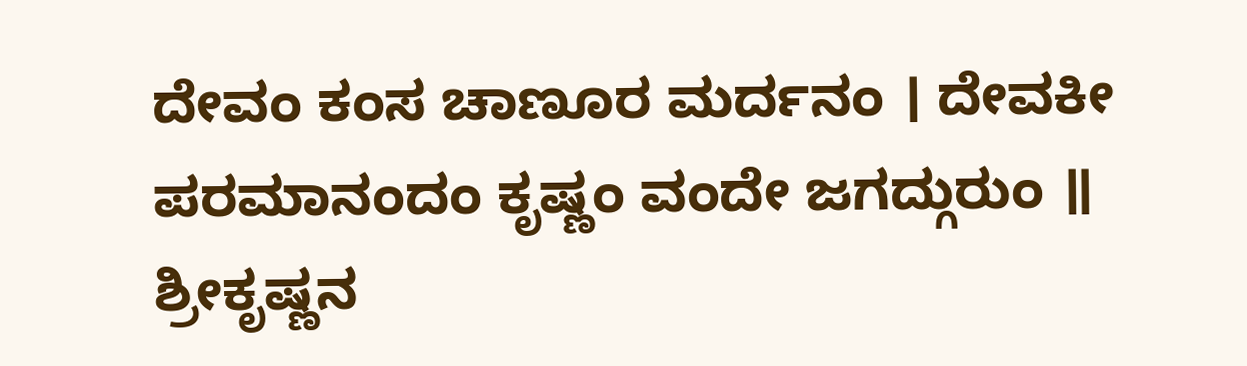ದೇವಂ ಕಂಸ ಚಾಣೂರ ಮರ್ದನಂ । ದೇವಕೀ ಪರಮಾನಂದಂ ಕೃಷ್ಣಂ ವಂದೇ ಜಗದ್ಗುರುಂ ॥ ಶ್ರೀಕೃಷ್ಣನ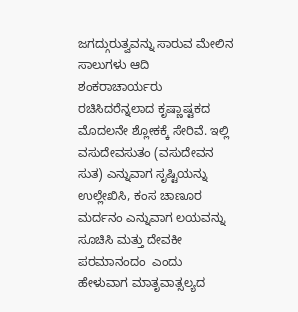ಜಗದ್ಗುರುತ್ವವನ್ನು ಸಾರುವ ಮೇಲಿನ ಸಾಲುಗಳು ಆದಿ ಶಂಕರಾಚಾರ್ಯರು ರಚಿಸಿದರೆನ್ನಲಾದ ಕೃಷ್ಣಾಷ್ಟಕದ ಮೊದಲನೇ ಶ್ಲೋಕಕ್ಕೆ ಸೇರಿವೆ. ಇಲ್ಲಿ ವಸುದೇವಸುತಂ (ವಸುದೇವನ ಸುತ) ಎನ್ನುವಾಗ ಸೃಷ್ಟಿಯನ್ನು ಉಲ್ಲೇಖಿಸಿ, ಕಂಸ ಚಾಣೂರ ಮರ್ದನಂ ಎನ್ನುವಾಗ ಲಯವನ್ನು ಸೂಚಿಸಿ ಮತ್ತು ದೇವಕೀ ಪರಮಾನಂದಂ  ಎಂದು ಹೇಳುವಾಗ ಮಾತೃವಾತ್ಸಲ್ಯದ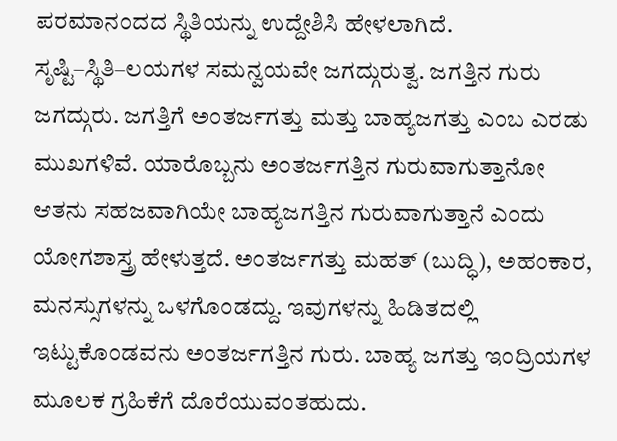ಪರಮಾನಂದದ ಸ್ಥಿತಿಯನ್ನು ಉದ್ದೇಶಿಸಿ ಹೇಳಲಾಗಿದೆ. ಸೃಷ್ಟಿ–ಸ್ಥಿತಿ–ಲಯಗಳ ಸಮನ್ವಯವೇ ಜಗದ್ಗುರುತ್ವ. ಜಗತ್ತಿನ ಗುರು ಜಗದ್ಗುರು. ಜಗತ್ತಿಗೆ ಅಂತರ್ಜಗತ್ತು ಮತ್ತು ಬಾಹ್ಯಜಗತ್ತು ಎಂಬ ಎರಡು ಮುಖಗಳಿವೆ. ಯಾರೊಬ್ಬನು ಅಂತರ್ಜಗತ್ತಿನ ಗುರುವಾಗುತ್ತಾನೋ ಆತನು ಸಹಜವಾಗಿಯೇ ಬಾಹ್ಯಜಗತ್ತಿನ ಗುರುವಾಗುತ್ತಾನೆ ಎಂದು ಯೋಗಶಾಸ್ತ್ರ ಹೇಳುತ್ತದೆ. ಅಂತರ್ಜಗತ್ತು ಮಹತ್ (ಬುದ್ಧಿ), ಅಹಂಕಾರ, ಮನಸ್ಸುಗಳನ್ನು ಒಳಗೊಂಡದ್ದು. ಇವುಗಳನ್ನು ಹಿಡಿತದಲ್ಲಿ ಇಟ್ಟುಕೊಂಡವನು ಅಂತರ್ಜಗತ್ತಿನ ಗುರು. ಬಾಹ್ಯ ಜಗತ್ತು ಇಂದ್ರಿಯಗಳ ಮೂಲಕ ಗ್ರಹಿಕೆಗೆ ದೊರೆಯುವಂತಹುದು.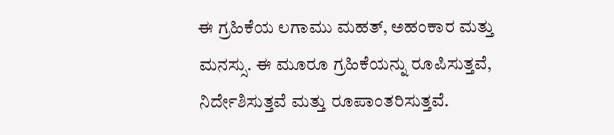ಈ ಗ್ರಹಿಕೆಯ ಲಗಾಮು ಮಹತ್, ಅಹಂಕಾರ ಮತ್ತು ಮನಸ್ಸು. ಈ ಮೂರೂ ಗ್ರಹಿಕೆಯನ್ನು ರೂಪಿಸುತ್ತವೆ, ನಿರ್ದೇಶಿಸುತ್ತವೆ ಮತ್ತು ರೂಪಾಂತರಿಸುತ್ತವೆ.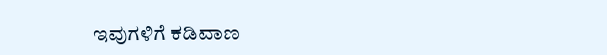ಇವುಗಳಿಗೆ ಕಡಿವಾಣ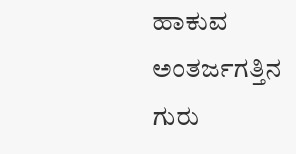ಹಾಕುವ ಅಂತರ್ಜಗತ್ತಿನ ಗುರು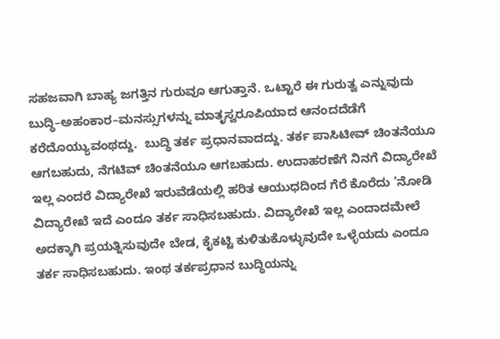ಸಹಜವಾಗಿ ಬಾಹ್ಯ ಜಗತ್ತಿನ ಗುರುವೂ ಆಗುತ್ತಾನೆ. ಒಟ್ಟಾರೆ ಈ ಗುರುತ್ವ ಎನ್ನುವುದು ಬುದ್ಧಿ–ಅಹಂಕಾರ–ಮನಸ್ಸುಗಳನ್ನು ಮಾತೃಸ್ವರೂಪಿಯಾದ ಆನಂದದೆಡೆಗೆ ಕರೆದೊಯ್ಯುವಂಥದ್ದು.  ಬುದ್ಧಿ ತರ್ಕ ಪ್ರಧಾನವಾದದ್ದು. ತರ್ಕ ಪಾಸಿಟೀವ್ ಚಿಂತನೆಯೂ ಆಗಬಹುದು, ನೆಗಟಿವ್ ಚಿಂತನೆಯೂ ಆಗಬಹುದು. ಉದಾಹರಣೆಗೆ ನಿನಗೆ ವಿದ್ಯಾರೇಖೆ ಇಲ್ಲ ಎಂದರೆ ವಿದ್ಯಾರೇಖೆ ಇರುವೆಡೆಯಲ್ಲಿ ಹರಿತ ಆಯುಧದಿಂದ ಗೆರೆ ಕೊರೆದು ‘ನೋಡಿ ವಿದ್ಯಾರೇಖೆ ಇದೆ ಎಂದೂ ತರ್ಕ ಸಾಧಿಸಬಹುದು. ವಿದ್ಯಾರೇಖೆ ಇಲ್ಲ ಎಂದಾದಮೇಲೆ ಅದಕ್ಕಾಗಿ ಪ್ರಯತ್ನಿಸುವುದೇ ಬೇಡ, ಕೈಕಟ್ಟಿ ಕುಳಿತುಕೊಳ್ಳುವುದೇ ಒಳ್ಳೆಯದು ಎಂದೂ ತರ್ಕ ಸಾಧಿಸಬಹುದು. ಇಂಥ ತರ್ಕಪ್ರಧಾನ ಬುದ್ಧಿಯನ್ನು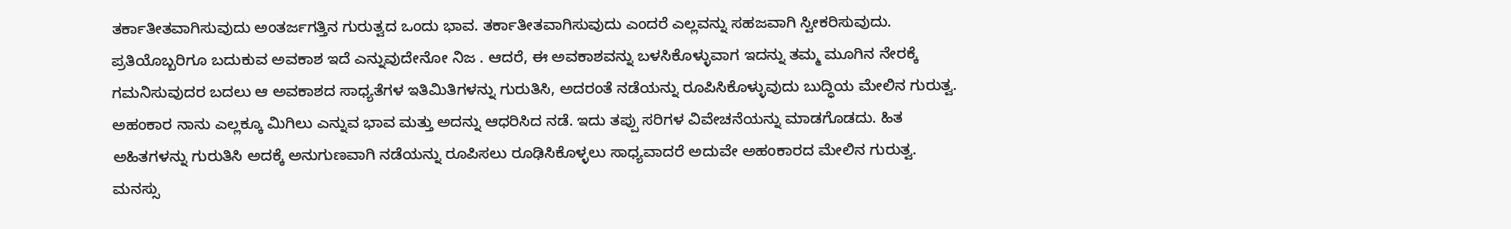ತರ್ಕಾತೀತವಾಗಿಸುವುದು ಅಂತರ್ಜಗತ್ತಿನ ಗುರುತ್ವದ ಒಂದು ಭಾವ. ತರ್ಕಾತೀತವಾಗಿಸುವುದು ಎಂದರೆ ಎಲ್ಲವನ್ನು ಸಹಜವಾಗಿ ಸ್ವೀಕರಿಸುವುದು. ಪ್ರತಿಯೊಬ್ಬರಿಗೂ ಬದುಕುವ ಅವಕಾಶ ಇದೆ ಎನ್ನುವುದೇನೋ ನಿಜ . ಆದರೆ, ಈ ಅವಕಾಶವನ್ನು ಬಳಸಿಕೊಳ್ಳುವಾಗ ಇದನ್ನು ತಮ್ಮ ಮೂಗಿನ ನೇರಕ್ಕೆ ಗಮನಿಸುವುದರ ಬದಲು ಆ ಅವಕಾಶದ ಸಾಧ್ಯತೆಗಳ ಇತಿಮಿತಿಗಳನ್ನು ಗುರುತಿಸಿ, ಅದರಂತೆ ನಡೆಯನ್ನು ರೂಪಿಸಿಕೊಳ್ಳುವುದು ಬುದ್ಧಿಯ ಮೇಲಿನ ಗುರುತ್ವ. ಅಹಂಕಾರ ನಾನು ಎಲ್ಲಕ್ಕೂ ಮಿಗಿಲು ಎನ್ನುವ ಭಾವ ಮತ್ತು ಅದನ್ನು ಆಧರಿಸಿದ ನಡೆ. ಇದು ತಪ್ಪು ಸರಿಗಳ ವಿವೇಚನೆಯನ್ನು ಮಾಡಗೊಡದು. ಹಿತ ಅಹಿತಗಳನ್ನು ಗುರುತಿಸಿ ಅದಕ್ಕೆ ಅನುಗುಣವಾಗಿ ನಡೆಯನ್ನು ರೂಪಿಸಲು ರೂಢಿಸಿಕೊಳ್ಳಲು ಸಾಧ್ಯವಾದರೆ ಅದುವೇ ಅಹಂಕಾರದ ಮೇಲಿನ ಗುರುತ್ವ. ಮನಸ್ಸು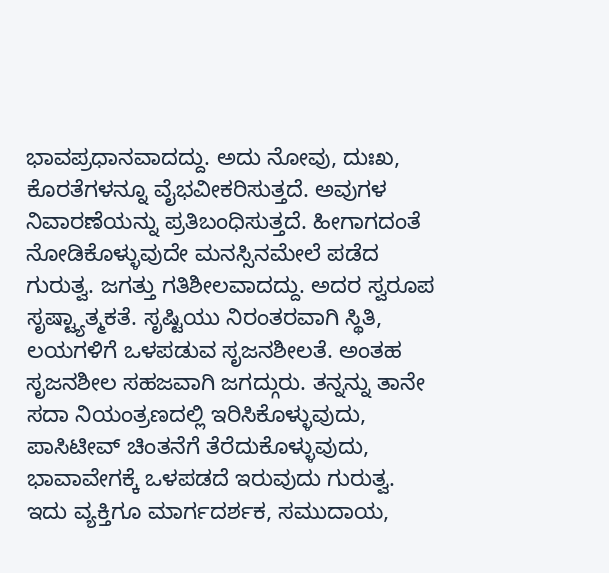ಭಾವಪ್ರಧಾನವಾದದ್ದು. ಅದು ನೋವು, ದುಃಖ, ಕೊರತೆಗಳನ್ನೂ ವೈಭವೀಕರಿಸುತ್ತದೆ. ಅವುಗಳ ನಿವಾರಣೆಯನ್ನು ಪ್ರತಿಬಂಧಿಸುತ್ತದೆ. ಹೀಗಾಗದಂತೆ ನೋಡಿಕೊಳ್ಳುವುದೇ ಮನಸ್ಸಿನಮೇಲೆ ಪಡೆದ ಗುರುತ್ವ. ಜಗತ್ತು ಗತಿಶೀಲವಾದದ್ದು. ಅದರ ಸ್ವರೂಪ ಸೃಷ್ಟ್ಯಾತ್ಮಕತೆ. ಸೃಷ್ಟಿಯು ನಿರಂತರವಾಗಿ ಸ್ಥಿತಿ, ಲಯಗಳಿಗೆ ಒಳಪಡುವ ಸೃಜನಶೀಲತೆ. ಅಂತಹ ಸೃಜನಶೀಲ ಸಹಜವಾಗಿ ಜಗದ್ಗುರು. ತನ್ನನ್ನು ತಾನೇ ಸದಾ ನಿಯಂತ್ರಣದಲ್ಲಿ ಇರಿಸಿಕೊಳ್ಳುವುದು, ಪಾಸಿಟೀವ್ ಚಿಂತನೆಗೆ ತೆರೆದುಕೊಳ್ಳುವುದು, ಭಾವಾವೇಗಕ್ಕೆ ಒಳಪಡದೆ ಇರುವುದು ಗುರುತ್ವ. ಇದು ವ್ಯಕ್ತಿಗೂ ಮಾರ್ಗದರ್ಶಕ, ಸಮುದಾಯ,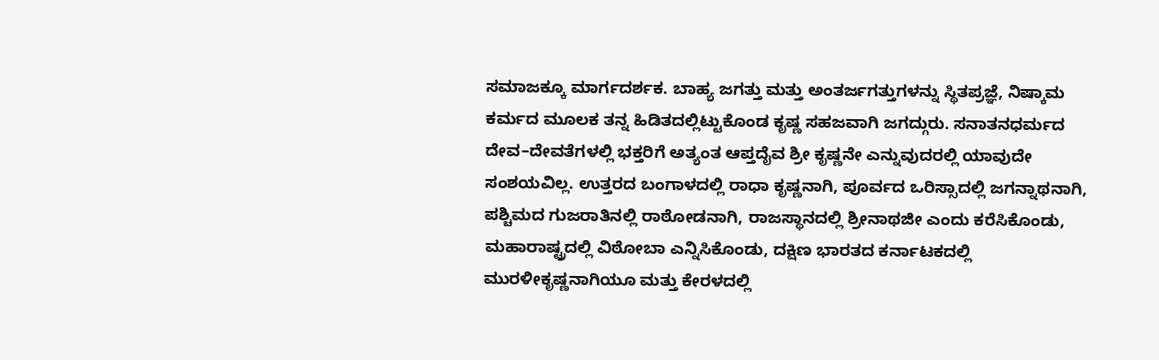ಸಮಾಜಕ್ಕೂ ಮಾರ್ಗದರ್ಶಕ. ಬಾಹ್ಯ ಜಗತ್ತು ಮತ್ತು ಅಂತರ್ಜಗತ್ತುಗಳನ್ನು ಸ್ಥಿತಪ್ರಜ್ಞೆ, ನಿಷ್ಕಾಮ ಕರ್ಮದ ಮೂಲಕ ತನ್ನ ಹಿಡಿತದಲ್ಲಿಟ್ಟುಕೊಂಡ ಕೃಷ್ಣ ಸಹಜವಾಗಿ ಜಗದ್ಗುರು. ಸನಾತನಧರ್ಮದ ದೇವ–ದೇವತೆಗಳಲ್ಲಿ ಭಕ್ತರಿಗೆ ಅತ್ಯಂತ ಆಪ್ತದೈವ ಶ್ರೀ ಕೃಷ್ಣನೇ ಎನ್ನುವುದರಲ್ಲಿ ಯಾವುದೇ ಸಂಶಯವಿಲ್ಲ. ಉತ್ತರದ ಬಂಗಾಳದಲ್ಲಿ ರಾಧಾ ಕೃಷ್ಣನಾಗಿ, ಪೂರ್ವದ ಒರಿಸ್ಸಾದಲ್ಲಿ ಜಗನ್ನಾಥನಾಗಿ, ಪಶ್ಚಿಮದ ಗುಜರಾತಿನಲ್ಲಿ ರಾಠೋಡನಾಗಿ, ರಾಜಸ್ಥಾನದಲ್ಲಿ ಶ್ರೀನಾಥಜೀ ಎಂದು ಕರೆಸಿಕೊಂಡು, ಮಹಾರಾಷ್ಟ್ರದಲ್ಲಿ ವಿಠೋಬಾ ಎನ್ನಿಸಿಕೊಂಡು, ದಕ್ಷಿಣ ಭಾರತದ ಕರ್ನಾಟಕದಲ್ಲಿ ಮುರಳೀಕೃಷ್ಣನಾಗಿಯೂ ಮತ್ತು ಕೇರಳದಲ್ಲಿ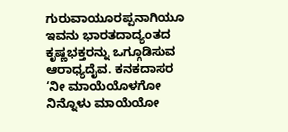ಗುರುವಾಯೂರಪ್ಪನಾಗಿಯೂ ಇವನು ಭಾರತದಾದ್ಯಂತದ ಕೃಷ್ಣಭಕ್ತರನ್ನು ಒಗ್ಗೂಡಿಸುವ ಆರಾಧ್ಯದೈವ. ಕನಕದಾಸರ ‘ನೀ ಮಾಯೆಯೊಳಗೋ ನಿನ್ನೊಳು ಮಾಯೆಯೋ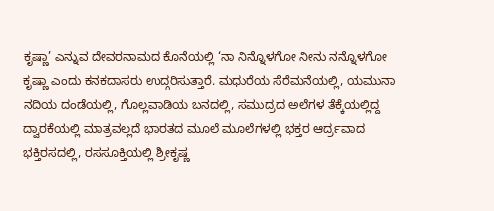ಕೃಷ್ಣಾ’ ಎನ್ನುವ ದೇವರನಾಮದ ಕೊನೆಯಲ್ಲಿ ‘ನಾ ನಿನ್ನೊಳಗೋ ನೀನು ನನ್ನೊಳಗೋ ಕೃಷ್ಣಾ ಎಂದು ಕನಕದಾಸರು ಉದ್ಗರಿಸುತ್ತಾರೆ. ಮಧುರೆಯ ಸೆರೆಮನೆಯಲ್ಲಿ, ಯಮುನಾ ನದಿಯ ದಂಡೆಯಲ್ಲಿ, ಗೊಲ್ಲವಾಡಿಯ ಬನದಲ್ಲಿ, ಸಮುದ್ರದ ಅಲೆಗಳ ತೆಕ್ಕೆಯಲ್ಲಿದ್ದ ದ್ವಾರಕೆಯಲ್ಲಿ ಮಾತ್ರವಲ್ಲದೆ ಭಾರತದ ಮೂಲೆ ಮೂಲೆಗಳಲ್ಲಿ ಭಕ್ತರ ಆರ್ದ್ರವಾದ ಭಕ್ತಿರಸದಲ್ಲಿ, ರಸಸೂಕ್ತಿಯಲ್ಲಿ ಶ್ರೀಕೃಷ್ಣ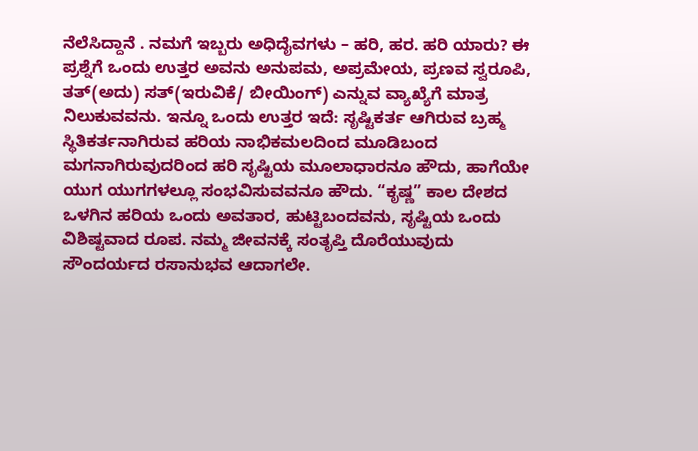ನೆಲೆಸಿದ್ದಾನೆ . ನಮಗೆ ಇಬ್ಬರು ಅಧಿದೈವಗಳು – ಹರಿ, ಹರ. ಹರಿ ಯಾರು? ಈ ಪ್ರಶ್ನೆಗೆ ಒಂದು ಉತ್ತರ ಅವನು ಅನುಪಮ, ಅಪ್ರಮೇಯ, ಪ್ರಣವ ಸ್ವರೂಪಿ, ತತ್(ಅದು) ಸತ್(ಇರುವಿಕೆ/ ಬೀಯಿಂಗ್) ಎನ್ನುವ ವ್ಯಾಖ್ಯೆಗೆ ಮಾತ್ರ ನಿಲುಕುವವನು. ಇನ್ನೂ ಒಂದು ಉತ್ತರ ಇದೆ: ಸೃಷ್ಟಿಕರ್ತ ಆಗಿರುವ ಬ್ರಹ್ಮ ಸ್ಥಿತಿಕರ್ತನಾಗಿರುವ ಹರಿಯ ನಾಭಿಕಮಲದಿಂದ ಮೂಡಿಬಂದ ಮಗನಾಗಿರುವುದರಿಂದ ಹರಿ ಸೃಷ್ಟಿಯ ಮೂಲಾಧಾರನೂ ಹೌದು, ಹಾಗೆಯೇ ಯುಗ ಯುಗಗಳಲ್ಲೂ ಸಂಭವಿಸುವವನೂ ಹೌದು. “ಕೃಷ್ಣ” ಕಾಲ ದೇಶದ ಒಳಗಿನ ಹರಿಯ ಒಂದು ಅವತಾರ, ಹುಟ್ಟಿಬಂದವನು, ಸೃಷ್ಟಿಯ ಒಂದು ವಿಶಿಷ್ಟವಾದ ರೂಪ. ನಮ್ಮ ಜೀವನಕ್ಕೆ ಸಂತೃಪ್ತಿ ದೊರೆಯುವುದು ಸೌಂದರ್ಯದ ರಸಾನುಭವ ಆದಾಗಲೇ.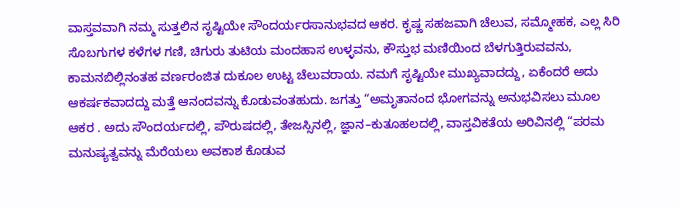ವಾಸ್ತವವಾಗಿ ನಮ್ಮ ಸುತ್ತಲಿನ ಸೃಷ್ಟಿಯೇ ಸೌಂದರ್ಯರಸಾನುಭವದ ಆಕರ. ಕೃಷ್ಣ ಸಹಜವಾಗಿ ಚೆಲುವ, ಸಮ್ಮೋಹಕ, ಎಲ್ಲ ಸಿರಿ ಸೊಬಗುಗಳ ಕಳೆಗಳ ಗಣಿ, ಚಿಗುರು ತುಟಿಯ ಮಂದಹಾಸ ಉಳ್ಳವನು, ಕೌಸ್ತುಭ ಮಣಿಯಿಂದ ಬೆಳಗುತ್ತಿರುವವನು, ಕಾಮನಬಿಲ್ಲಿನಂತಹ ವರ್ಣರಂಜಿತ ದುಕೂಲ ಉಟ್ಟ ಚೆಲುವರಾಯ. ನಮಗೆ ಸೃಷ್ಟಿಯೇ ಮುಖ್ಯವಾದದ್ದು, ಏಕೆಂದರೆ ಅದು ಆಕರ್ಷಕವಾದದ್ದು ಮತ್ತೆ ಆನಂದವನ್ನು ಕೊಡುವಂತಹುದು. ಜಗತ್ತು “ಅಮೃತಾನಂದ ಭೋಗವನ್ನು ಅನುಭವಿಸಲು ಮೂಲ ಆಕರ . ಅದು ಸೌಂದರ್ಯದಲ್ಲಿ, ಪೌರುಷದಲ್ಲಿ, ತೇಜಸ್ಸಿನಲ್ಲಿ, ಜ್ಞಾನ–ಕುತೂಹಲದಲ್ಲಿ, ವಾಸ್ತವಿಕತೆಯ ಅರಿವಿನಲ್ಲಿ “ಪರಮ ಮನುಷ್ಯತ್ವವನ್ನು ಮೆರೆಯಲು ಅವಕಾಶ ಕೊಡುವ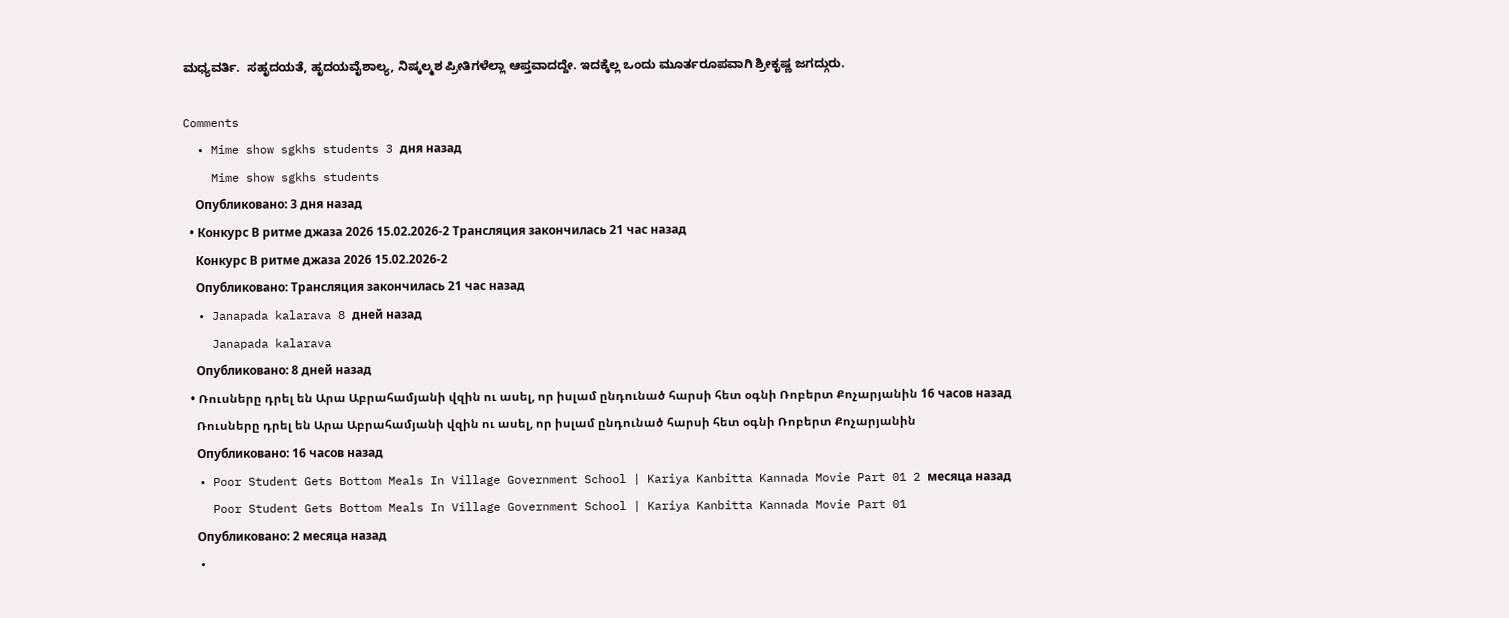ಮಧ್ಯವರ್ತಿ.  ಸಹೃದಯತೆ, ಹೃದಯವೈಶಾಲ್ಯ, ನಿಷ್ಕಲ್ಮಶ ಪ್ರೀತಿಗಳೆಲ್ಲಾ ಆಪ್ತವಾದದ್ದೇ. ಇದಕ್ಕೆಲ್ಲ ಒಂದು ಮೂರ್ತರೂಪವಾಗಿ ಶ್ರೀಕೃಷ್ಣ ಜಗದ್ಗುರು.

Comments
  • Mime show sgkhs students 3 дня назад
    Mime show sgkhs students
    Опубликовано: 3 дня назад
  • Конкурс В ритме джаза 2026 15.02.2026-2 Трансляция закончилась 21 час назад
    Конкурс В ритме джаза 2026 15.02.2026-2
    Опубликовано: Трансляция закончилась 21 час назад
  • Janapada kalarava 8 дней назад
    Janapada kalarava
    Опубликовано: 8 дней назад
  • Ռուսները դրել են Արա Աբրահամյանի վզին ու ասել, որ իսլամ ընդունած հարսի հետ օգնի Ռոբերտ Քոչարյանին 16 часов назад
    Ռուսները դրել են Արա Աբրահամյանի վզին ու ասել, որ իսլամ ընդունած հարսի հետ օգնի Ռոբերտ Քոչարյանին
    Опубликовано: 16 часов назад
  • Poor Student Gets Bottom Meals In Village Government School | Kariya Kanbitta Kannada Movie Part 01 2 месяца назад
    Poor Student Gets Bottom Meals In Village Government School | Kariya Kanbitta Kannada Movie Part 01
    Опубликовано: 2 месяца назад
  •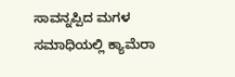ಸಾವನ್ನಪ್ಪಿದ ಮಗಳ ಸಮಾಧಿಯಲ್ಲಿ ಕ್ಯಾಮೆರಾ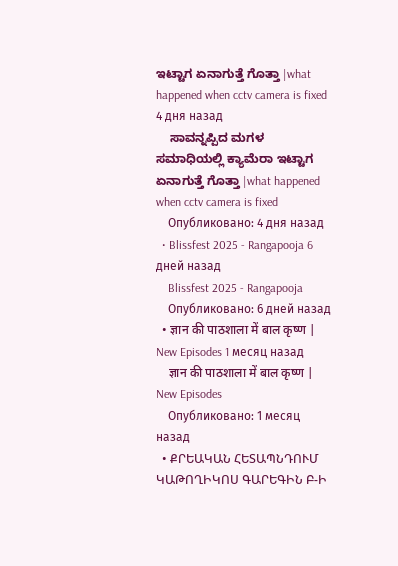ಇಟ್ಟಾಗ ಏನಾಗುತ್ತೆ ಗೊತ್ತಾ |what happened when cctv camera is fixed 4 дня назад
    ಸಾವನ್ನಪ್ಪಿದ ಮಗಳ ಸಮಾಧಿಯಲ್ಲಿ ಕ್ಯಾಮೆರಾ ಇಟ್ಟಾಗ ಏನಾಗುತ್ತೆ ಗೊತ್ತಾ |what happened when cctv camera is fixed
    Опубликовано: 4 дня назад
  • Blissfest 2025 - Rangapooja 6 дней назад
    Blissfest 2025 - Rangapooja
    Опубликовано: 6 дней назад
  • ज्ञान की पाठशाला में बाल कृष्ण | New Episodes 1 месяц назад
    ज्ञान की पाठशाला में बाल कृष्ण | New Episodes
    Опубликовано: 1 месяц назад
  • ՔՐԵԱԿԱՆ ՀԵՏԱՊՆԴՈՒՄ ԿԱԹՈՂԻԿՈՍ ԳԱՐԵԳԻՆ Բ-Ի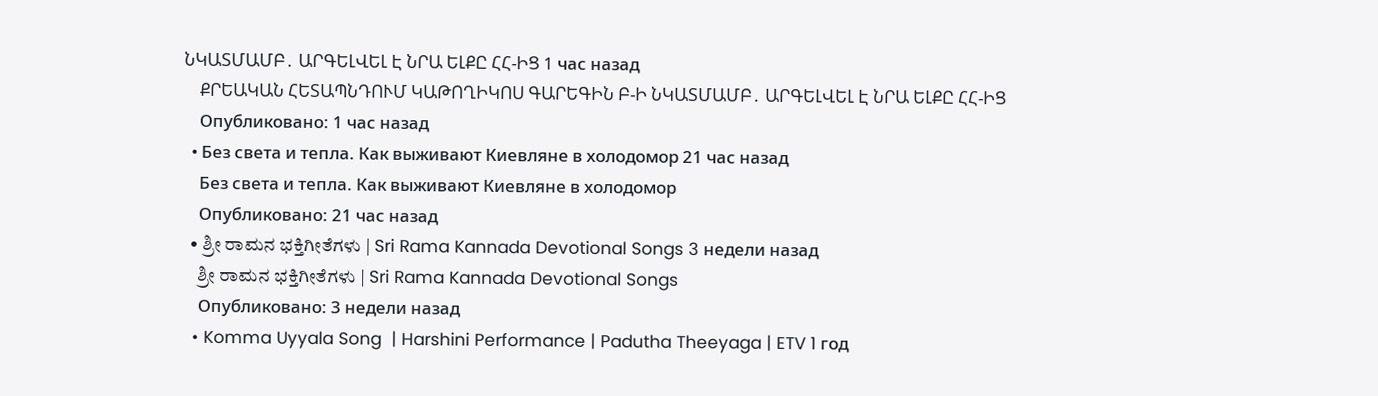ՆԿԱՏՄԱՄԲ․ ԱՐԳԵԼՎԵԼ Է ՆՐԱ ԵԼՔԸ ՀՀ-ԻՑ 1 час назад
    ՔՐԵԱԿԱՆ ՀԵՏԱՊՆԴՈՒՄ ԿԱԹՈՂԻԿՈՍ ԳԱՐԵԳԻՆ Բ-Ի ՆԿԱՏՄԱՄԲ․ ԱՐԳԵԼՎԵԼ Է ՆՐԱ ԵԼՔԸ ՀՀ-ԻՑ
    Опубликовано: 1 час назад
  • Без света и тепла. Как выживают Киевляне в холодомор 21 час назад
    Без света и тепла. Как выживают Киевляне в холодомор
    Опубликовано: 21 час назад
  • ಶ್ರೀ ರಾಮನ ಭಕ್ತಿಗೀತೆಗಳು | Sri Rama Kannada Devotional Songs 3 недели назад
    ಶ್ರೀ ರಾಮನ ಭಕ್ತಿಗೀತೆಗಳು | Sri Rama Kannada Devotional Songs
    Опубликовано: 3 недели назад
  • Komma Uyyala Song  | Harshini Performance | Padutha Theeyaga | ETV 1 год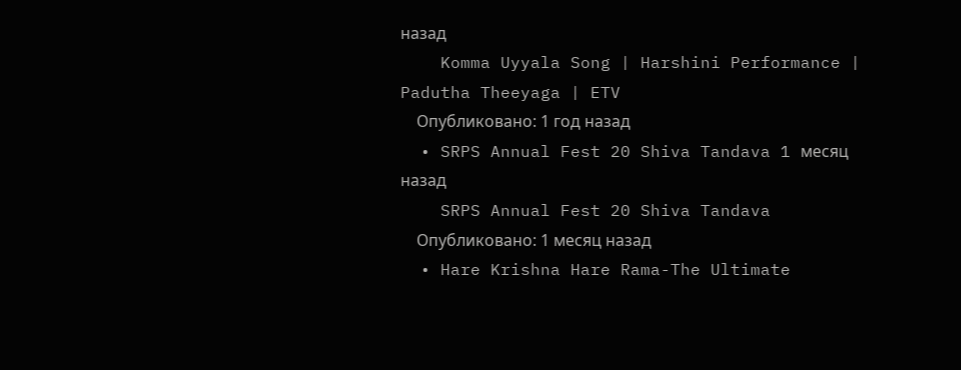назад
    Komma Uyyala Song | Harshini Performance | Padutha Theeyaga | ETV
    Опубликовано: 1 год назад
  • SRPS Annual Fest 20 Shiva Tandava 1 месяц назад
    SRPS Annual Fest 20 Shiva Tandava
    Опубликовано: 1 месяц назад
  • Hare Krishna Hare Rama-The Ultimate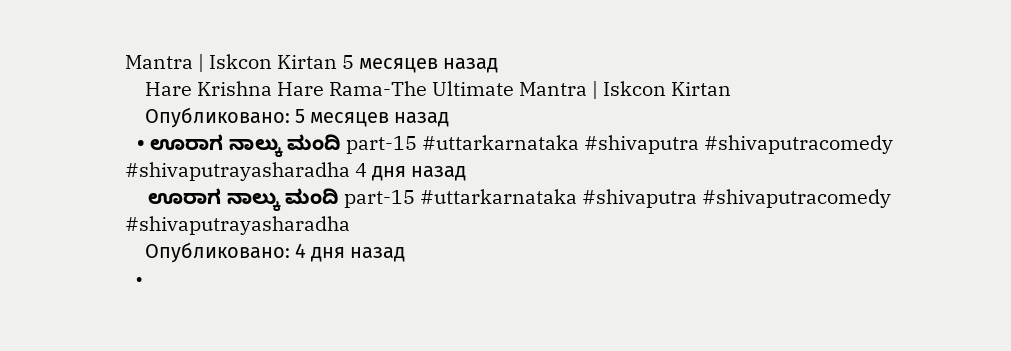Mantra | Iskcon Kirtan 5 месяцев назад
    Hare Krishna Hare Rama-The Ultimate Mantra | Iskcon Kirtan
    Опубликовано: 5 месяцев назад
  • ಊರಾಗ ನಾಲ್ಕು ಮಂದಿ part-15 #uttarkarnataka #shivaputra #shivaputracomedy #shivaputrayasharadha 4 дня назад
    ಊರಾಗ ನಾಲ್ಕು ಮಂದಿ part-15 #uttarkarnataka #shivaputra #shivaputracomedy #shivaputrayasharadha
    Опубликовано: 4 дня назад
  •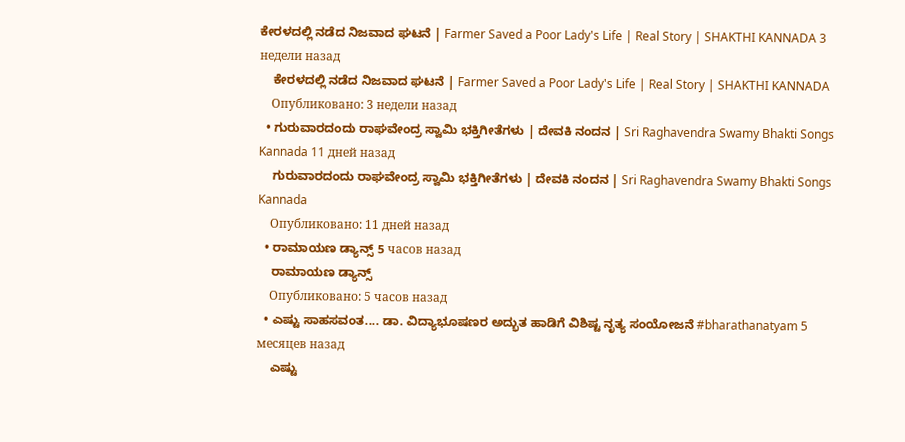ಕೇರಳದಲ್ಲಿ ನಡೆದ ನಿಜವಾದ ಘಟನೆ | Farmer Saved a Poor Lady's Life | Real Story | SHAKTHI KANNADA 3 недели назад
    ಕೇರಳದಲ್ಲಿ ನಡೆದ ನಿಜವಾದ ಘಟನೆ | Farmer Saved a Poor Lady's Life | Real Story | SHAKTHI KANNADA
    Опубликовано: 3 недели назад
  • ಗುರುವಾರದಂದು ರಾಘವೇಂದ್ರ ಸ್ವಾಮಿ ಭಕ್ತಿಗೀತೆಗಳು | ದೇವಕಿ ನಂದನ | Sri Raghavendra Swamy Bhakti Songs Kannada 11 дней назад
    ಗುರುವಾರದಂದು ರಾಘವೇಂದ್ರ ಸ್ವಾಮಿ ಭಕ್ತಿಗೀತೆಗಳು | ದೇವಕಿ ನಂದನ | Sri Raghavendra Swamy Bhakti Songs Kannada
    Опубликовано: 11 дней назад
  • ರಾಮಾಯಣ ಡ್ಯಾನ್ಸ್ 5 часов назад
    ರಾಮಾಯಣ ಡ್ಯಾನ್ಸ್
    Опубликовано: 5 часов назад
  • ಎಷ್ಟು ಸಾಹಸವಂತ.... ಡಾ. ವಿದ್ಯಾಭೂಷಣರ ಅದ್ಭುತ ಹಾಡಿಗೆ ವಿಶಿಷ್ಟ ನೃತ್ಯ ಸಂಯೋಜನೆ #bharathanatyam 5 месяцев назад
    ಎಷ್ಟು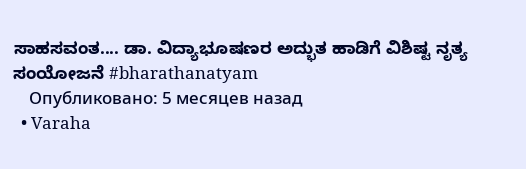ಸಾಹಸವಂತ.... ಡಾ. ವಿದ್ಯಾಭೂಷಣರ ಅದ್ಭುತ ಹಾಡಿಗೆ ವಿಶಿಷ್ಟ ನೃತ್ಯ ಸಂಯೋಜನೆ #bharathanatyam
    Опубликовано: 5 месяцев назад
  • Varaha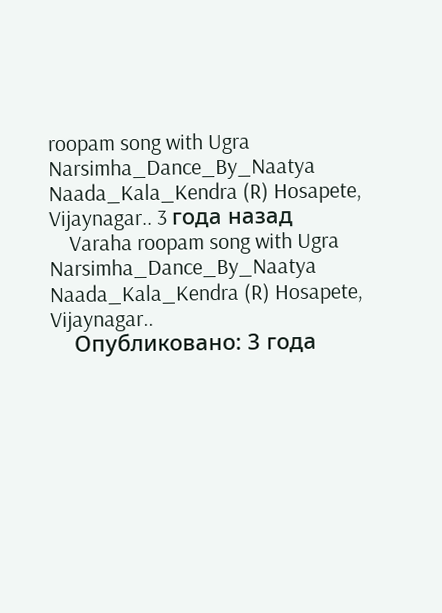roopam song with Ugra Narsimha_Dance_By_Naatya Naada_Kala_Kendra (R) Hosapete, Vijaynagar.. 3 года назад
    Varaha roopam song with Ugra Narsimha_Dance_By_Naatya Naada_Kala_Kendra (R) Hosapete, Vijaynagar..
    Опубликовано: 3 года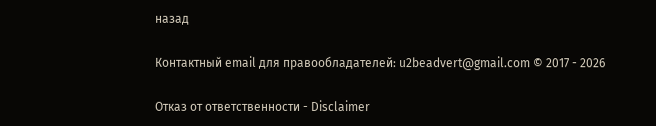назад

Контактный email для правообладателей: u2beadvert@gmail.com © 2017 - 2026

Отказ от ответственности - Disclaimer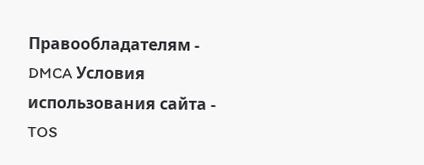Правообладателям - DMCA Условия использования сайта - TOS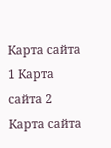Карта сайта 1 Карта сайта 2 Карта сайта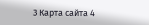3 Карта сайта 4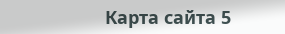Карта сайта 5